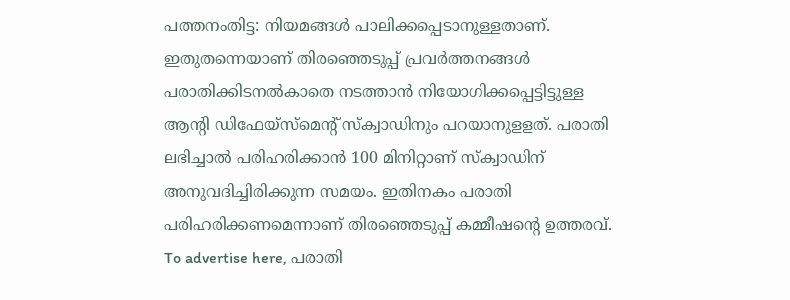പത്തനംതിട്ട: നിയമങ്ങൾ പാലിക്കപ്പെടാനുള്ളതാണ്. ഇതുതന്നെയാണ് തിരഞ്ഞെടുപ്പ് പ്രവർത്തനങ്ങൾ പരാതിക്കിടനൽകാതെ നടത്താൻ നിയോഗിക്കപ്പെട്ടിട്ടുള്ള ആന്റി ഡിഫേയ്സ്മെന്റ് സ്ക്വാഡിനും പറയാനുളളത്. പരാതി ലഭിച്ചാൽ പരിഹരിക്കാൻ 100 മിനിറ്റാണ് സ്ക്വാഡിന് അനുവദിച്ചിരിക്കുന്ന സമയം. ഇതിനകം പരാതി പരിഹരിക്കണമെന്നാണ് തിരഞ്ഞെടുപ്പ് കമ്മീഷന്റെ ഉത്തരവ്. To advertise here, പരാതി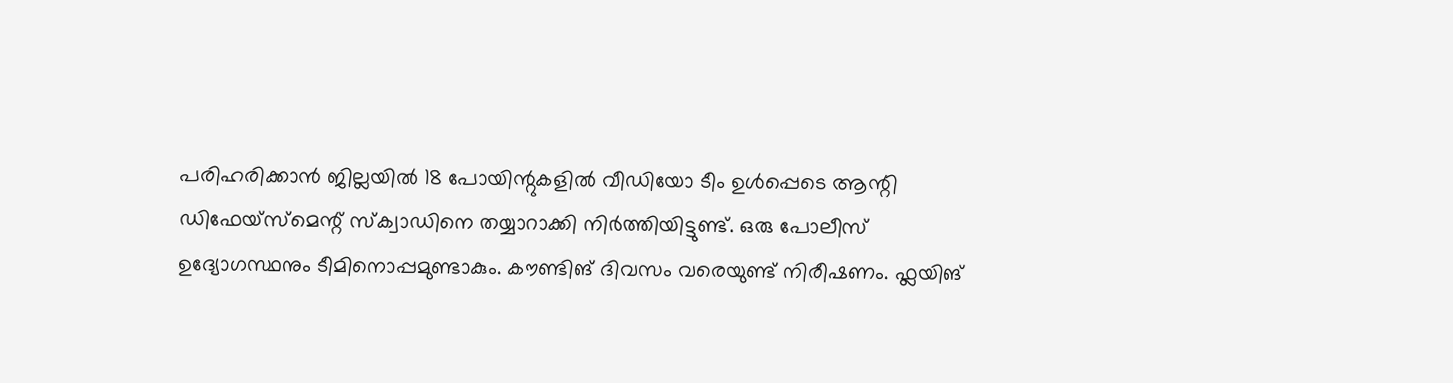പരിഹരിക്കാൻ ജില്ലയിൽ 18 പോയിന്റുകളിൽ വീഡിയോ ടീം ഉൾപ്പെടെ ആന്റി ഡിഫേയ്സ്മെന്റ് സ്ക്വാഡിനെ തയ്യാറാക്കി നിർത്തിയിട്ടുണ്ട്. ഒരു പോലീസ് ഉദ്യോഗസ്ഥനും ടീമിനൊപ്പമുണ്ടാകും. കൗണ്ടിങ് ദിവസം വരെയുണ്ട് നിരീഷണം. ഫ്ലയിങ്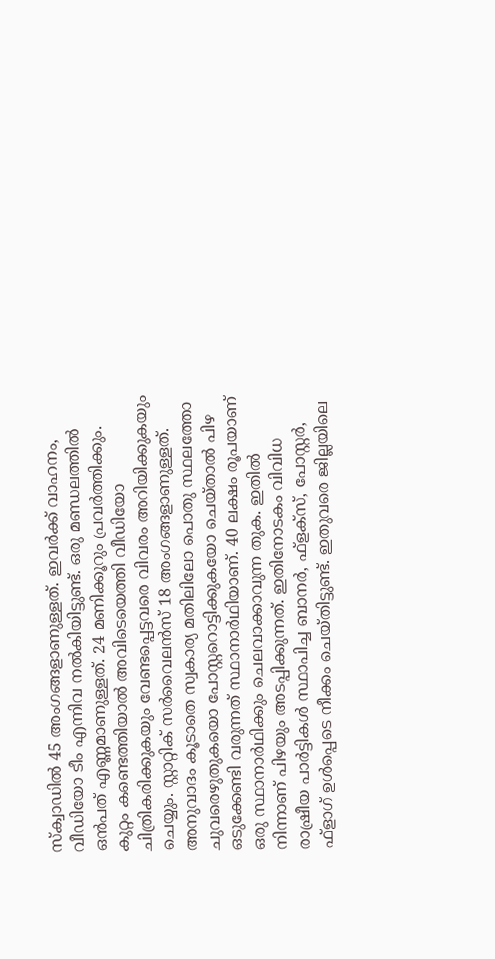സ്ക്വാഡിൽ 45 അംഗങ്ങളാണുള്ളത്. ഇവർക്ക് വാഹനം, വീഡിയോ ടീം എന്നിവ നൽകിയിട്ടുണ്ട്. ഒരു മണ്ഡലത്തിൽ ഒൻപത് എണ്ണമാണുള്ളത്. 24 മണിക്കൂറും പ്രവർത്തിക്കും. കുറ്റം കണ്ടെത്തിയാൽ അവിടെയെത്തി വീഡിയോ ചിത്രികരിക്കുകയും വേണ്ടപ്പെട്ടവരെ വിവരം അറിയിക്കുകയും ചെയ്യും. സ്റ്റാറ്റിക് സർവൈലൻസ് 18 അംഗങ്ങളാണുള്ളത്. അനുവാദം കൂടാതെ സ്വകാര്യ മതിലിലോ പൊതു സ്ഥലത്തോ ചുവരെഴുതുകയൊ പോസ്റ്ററൊട്ടിക്കുകയോ ചെയ്താൽ പിഴ ഒടുക്കേണ്ടി വരുന്നത് സ്ഥാനാർഥിയാണ്. 40 ലക്ഷം രൂപയാണ് ഒരു സ്ഥാനാർഥിക്കും ചെലവാക്കാവുന്ന തുക. ഇതിൽ നിന്നാണ് പിഴയും അടപ്പിക്കുന്നത്. ഇതിനോടകം വിവിധ രാഷ്രീയ പാർട്ടികൾ സ്ഥാപിച്ച ബാനർ, ഫ്ളക്സ്, പോസ്റ്റർ, ഫ്ളാഗ് ഉൾപ്പെടെ നീക്കം ചെയ്തിട്ടുണ്ട്. ഇതുവരെ ജില്ലയിലെ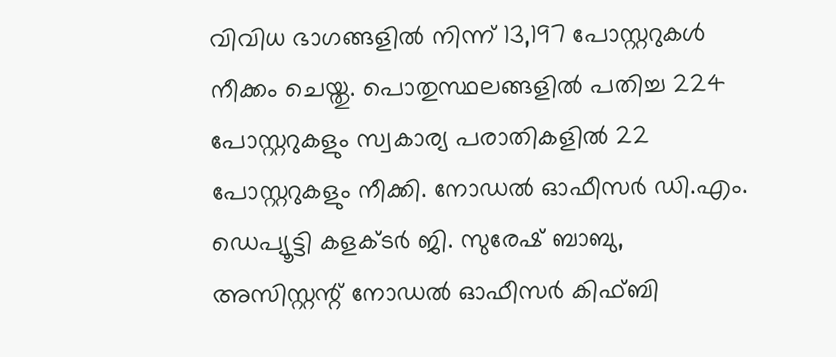വിവിധ ഭാഗങ്ങളിൽ നിന്ന് 13,197 പോസ്റ്ററുകൾ നീക്കം ചെയ്തു. പൊതുസ്ഥലങ്ങളിൽ പതിച്ച 224 പോസ്റ്ററുകളും സ്വകാര്യ പരാതികളിൽ 22 പോസ്റ്ററുകളും നീക്കി. നോഡൽ ഓഫീസർ ഡി.എം. ഡെപ്യൂട്ടി കളക്ടർ ജി. സുരേഷ് ബാബു, അസിസ്റ്റന്റ് നോഡൽ ഓഫീസർ കിഫ്ബി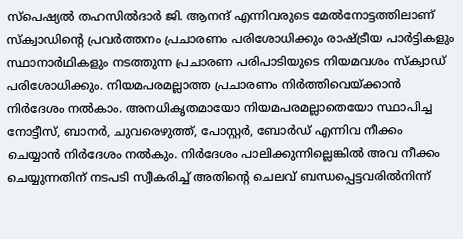സ്പെഷ്യൽ തഹസിൽദാർ ജി. ആനന്ദ് എന്നിവരുടെ മേൽനോട്ടത്തിലാണ് സ്ക്വാഡിന്റെ പ്രവർത്തനം പ്രചാരണം പരിശോധിക്കും രാഷ്ട്രീയ പാർട്ടികളും സ്ഥാനാർഥികളും നടത്തുന്ന പ്രചാരണ പരിപാടിയുടെ നിയമവശം സ്ക്വാഡ് പരിശോധിക്കും. നിയമപരമല്ലാത്ത പ്രചാരണം നിർത്തിവെയ്ക്കാൻ നിർദേശം നൽകാം. അനധികൃതമായോ നിയമപരമല്ലാതെയോ സ്ഥാപിച്ച നോട്ടീസ്, ബാനർ, ചുവരെഴുത്ത്, പോസ്റ്റർ, ബോർഡ് എന്നിവ നീക്കം ചെയ്യാൻ നിർദേശം നൽകും. നിർദേശം പാലിക്കുന്നില്ലെങ്കിൽ അവ നീക്കം ചെയ്യുന്നതിന് നടപടി സ്വീകരിച്ച് അതിന്റെ ചെലവ് ബന്ധപ്പെട്ടവരിൽനിന്ന്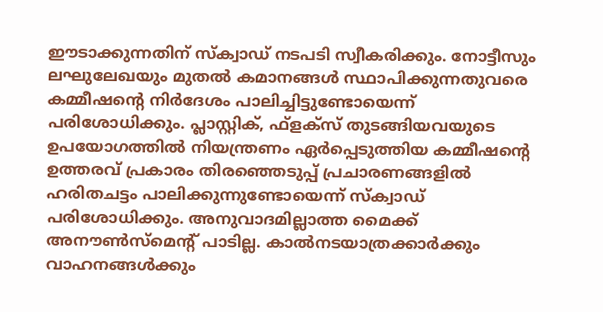ഈടാക്കുന്നതിന് സ്ക്വാഡ് നടപടി സ്വീകരിക്കും. നോട്ടീസും ലഘുലേഖയും മുതൽ കമാനങ്ങൾ സ്ഥാപിക്കുന്നതുവരെ കമ്മീഷന്റെ നിർദേശം പാലിച്ചിട്ടുണ്ടോയെന്ന് പരിശോധിക്കും. പ്ലാസ്റ്റിക്, ഫ്ളക്സ് തുടങ്ങിയവയുടെ ഉപയോഗത്തിൽ നിയന്ത്രണം ഏർപ്പെടുത്തിയ കമ്മീഷന്റെ ഉത്തരവ് പ്രകാരം തിരഞ്ഞെടുപ്പ് പ്രചാരണങ്ങളിൽ ഹരിതചട്ടം പാലിക്കുന്നുണ്ടോയെന്ന് സ്ക്വാഡ് പരിശോധിക്കും. അനുവാദമില്ലാത്ത മൈക്ക് അനൗൺസ്മെന്റ് പാടില്ല. കാൽനടയാത്രക്കാർക്കും വാഹനങ്ങൾക്കും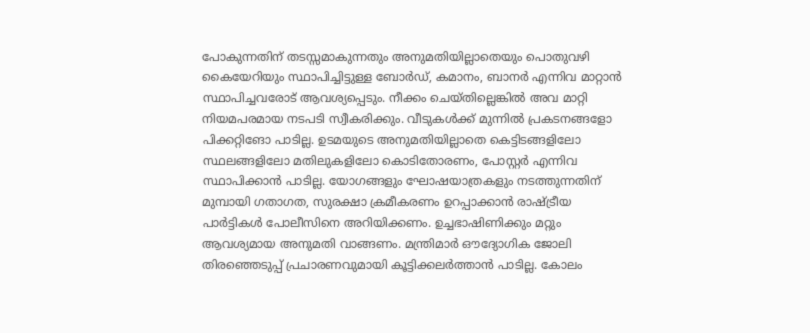പോകുന്നതിന് തടസ്സമാകുന്നതും അനുമതിയില്ലാതെയും പൊതുവഴി കൈയേറിയും സ്ഥാപിച്ചിട്ടുള്ള ബോർഡ്, കമാനം, ബാനർ എന്നിവ മാറ്റാൻ സ്ഥാപിച്ചവരോട് ആവശ്യപ്പെടും. നീക്കം ചെയ്തില്ലെങ്കിൽ അവ മാറ്റി നിയമപരമായ നടപടി സ്വീകരിക്കും. വീടുകൾക്ക് മുന്നിൽ പ്രകടനങ്ങളോ പിക്കറ്റിങോ പാടില്ല. ഉടമയുടെ അനുമതിയില്ലാതെ കെട്ടിടങ്ങളിലോ സ്ഥലങ്ങളിലോ മതിലുകളിലോ കൊടിതോരണം, പോസ്റ്റർ എന്നിവ സ്ഥാപിക്കാൻ പാടില്ല. യോഗങ്ങളും ഘോഷയാത്രകളും നടത്തുന്നതിന് മുമ്പായി ഗതാഗത, സുരക്ഷാ ക്രമീകരണം ഉറപ്പാക്കാൻ രാഷ്ട്രീയ പാർട്ടികൾ പോലീസിനെ അറിയിക്കണം. ഉച്ചഭാഷിണിക്കും മറ്റും ആവശ്യമായ അനുമതി വാങ്ങണം. മന്ത്രിമാർ ഔദ്യോഗിക ജോലി തിരഞ്ഞെടുപ്പ് പ്രചാരണവുമായി കൂട്ടിക്കലർത്താൻ പാടില്ല. കോലം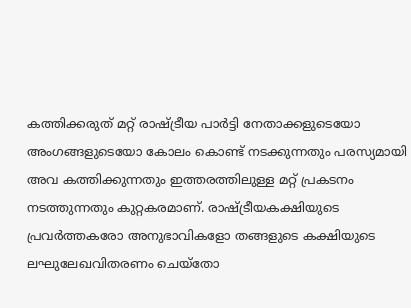കത്തിക്കരുത് മറ്റ് രാഷ്ട്രീയ പാർട്ടി നേതാക്കളുടെയോ അംഗങ്ങളുടെയോ കോലം കൊണ്ട് നടക്കുന്നതും പരസ്യമായി അവ കത്തിക്കുന്നതും ഇത്തരത്തിലുള്ള മറ്റ് പ്രകടനം നടത്തുന്നതും കുറ്റകരമാണ്. രാഷ്ട്രീയകക്ഷിയുടെ പ്രവർത്തകരോ അനുഭാവികളോ തങ്ങളുടെ കക്ഷിയുടെ ലഘുലേഖവിതരണം ചെയ്തോ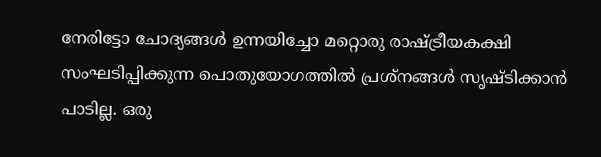നേരിട്ടോ ചോദ്യങ്ങൾ ഉന്നയിച്ചോ മറ്റൊരു രാഷ്ട്രീയകക്ഷി സംഘടിപ്പിക്കുന്ന പൊതുയോഗത്തിൽ പ്രശ്നങ്ങൾ സൃഷ്ടിക്കാൻ പാടില്ല. ഒരു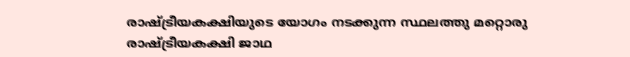രാഷ്ട്രീയകക്ഷിയുടെ യോഗം നടക്കുന്ന സ്ഥലത്തു മറ്റൊരു രാഷ്ട്രീയകക്ഷി ജാഥ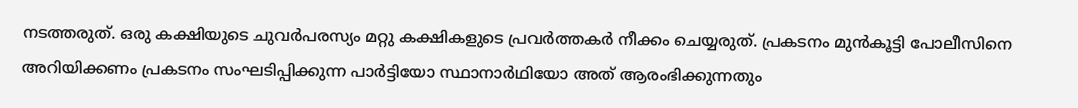നടത്തരുത്. ഒരു കക്ഷിയുടെ ചുവർപരസ്യം മറ്റു കക്ഷികളുടെ പ്രവർത്തകർ നീക്കം ചെയ്യരുത്. പ്രകടനം മുൻകൂട്ടി പോലീസിനെ അറിയിക്കണം പ്രകടനം സംഘടിപ്പിക്കുന്ന പാർട്ടിയോ സ്ഥാനാർഥിയോ അത് ആരംഭിക്കുന്നതും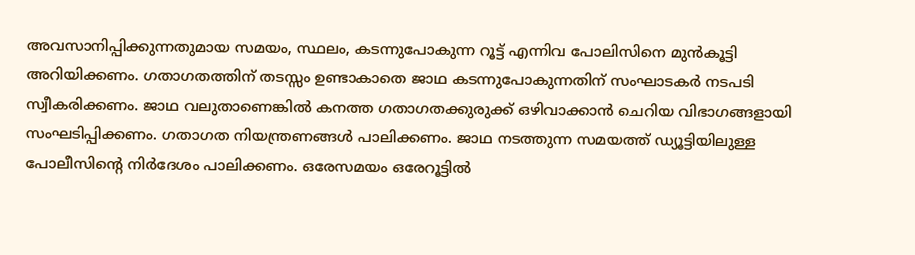അവസാനിപ്പിക്കുന്നതുമായ സമയം, സ്ഥലം, കടന്നുപോകുന്ന റൂട്ട് എന്നിവ പോലിസിനെ മുൻകൂട്ടി അറിയിക്കണം. ഗതാഗതത്തിന് തടസ്സം ഉണ്ടാകാതെ ജാഥ കടന്നുപോകുന്നതിന് സംഘാടകർ നടപടി സ്വീകരിക്കണം. ജാഥ വലുതാണെങ്കിൽ കനത്ത ഗതാഗതക്കുരുക്ക് ഒഴിവാക്കാൻ ചെറിയ വിഭാഗങ്ങളായി സംഘടിപ്പിക്കണം. ഗതാഗത നിയന്ത്രണങ്ങൾ പാലിക്കണം. ജാഥ നടത്തുന്ന സമയത്ത് ഡ്യൂട്ടിയിലുള്ള പോലീസിന്റെ നിർദേശം പാലിക്കണം. ഒരേസമയം ഒരേറൂട്ടിൽ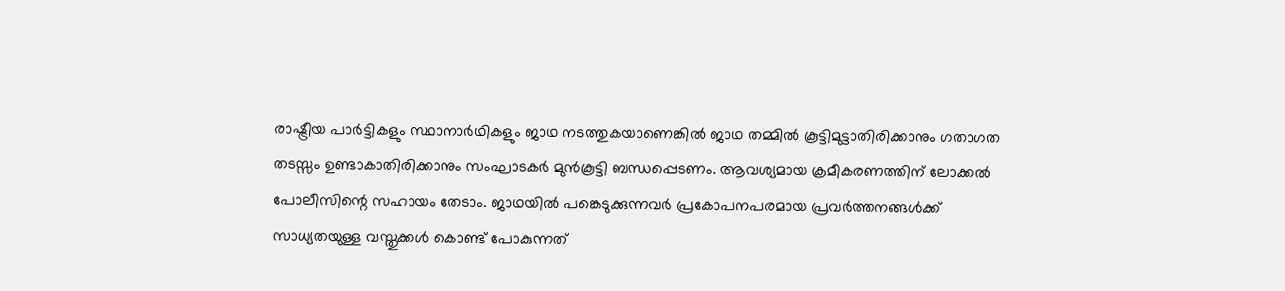രാഷ്ട്രീയ പാർട്ടികളും സ്ഥാനാർഥികളും ജാഥ നടത്തുകയാണെങ്കിൽ ജാഥ തമ്മിൽ കൂട്ടിമുട്ടാതിരിക്കാനും ഗതാഗത തടസ്സം ഉണ്ടാകാതിരിക്കാനും സംഘാടകർ മുൻകൂട്ടി ബന്ധപ്പെടണം. ആവശ്യമായ ക്രമീകരണത്തിന് ലോക്കൽ പോലീസിന്റെ സഹായം തേടാം. ജാഥയിൽ പങ്കെടുക്കുന്നവർ പ്രകോപനപരമായ പ്രവർത്തനങ്ങൾക്ക് സാധ്യതയുള്ള വസ്തുക്കൾ കൊണ്ട് പോകുന്നത്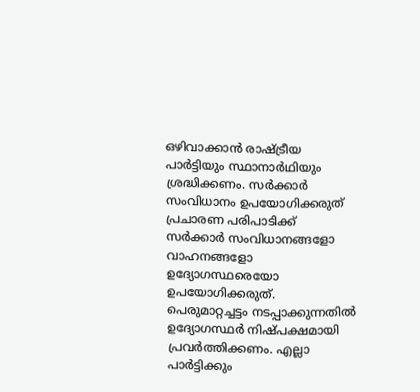ഒഴിവാക്കാൻ രാഷ്ട്രീയ പാർട്ടിയും സ്ഥാനാർഥിയും ശ്രദ്ധിക്കണം. സർക്കാർ സംവിധാനം ഉപയോഗിക്കരുത് പ്രചാരണ പരിപാടിക്ക് സർക്കാർ സംവിധാനങ്ങളോ വാഹനങ്ങളോ ഉദ്യോഗസ്ഥരെയോ ഉപയോഗിക്കരുത്. പെരുമാറ്റച്ചട്ടം നടപ്പാക്കുന്നതിൽ ഉദ്യോഗസ്ഥർ നിഷ്പക്ഷമായി പ്രവർത്തിക്കണം. എല്ലാ പാർട്ടിക്കും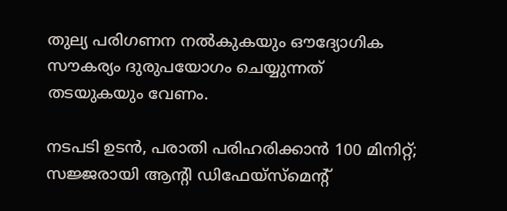തുല്യ പരിഗണന നൽകുകയും ഔദ്യോഗിക സൗകര്യം ദുരുപയോഗം ചെയ്യുന്നത് തടയുകയും വേണം.

നടപടി ഉടൻ, പരാതി പരിഹരിക്കാൻ 100 മിനിറ്റ്; സജ്ജരായി ആന്റി ഡിഫേയ്സ്മെന്റ്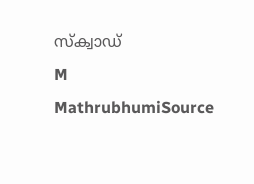സ്ക്വാഡ്
M
MathrubhumiSource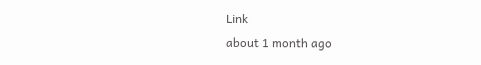Link
about 1 month ago